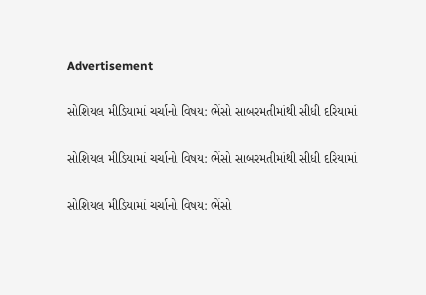Advertisement

સોશિયલ મીડિયામાં ચર્ચાનો વિષય: ભેંસો સાબરમતીમાંથી સીધી દરિયામાં

સોશિયલ મીડિયામાં ચર્ચાનો વિષય: ભેંસો સાબરમતીમાંથી સીધી દરિયામાં

સોશિયલ મીડિયામાં ચર્ચાનો વિષય: ભેંસો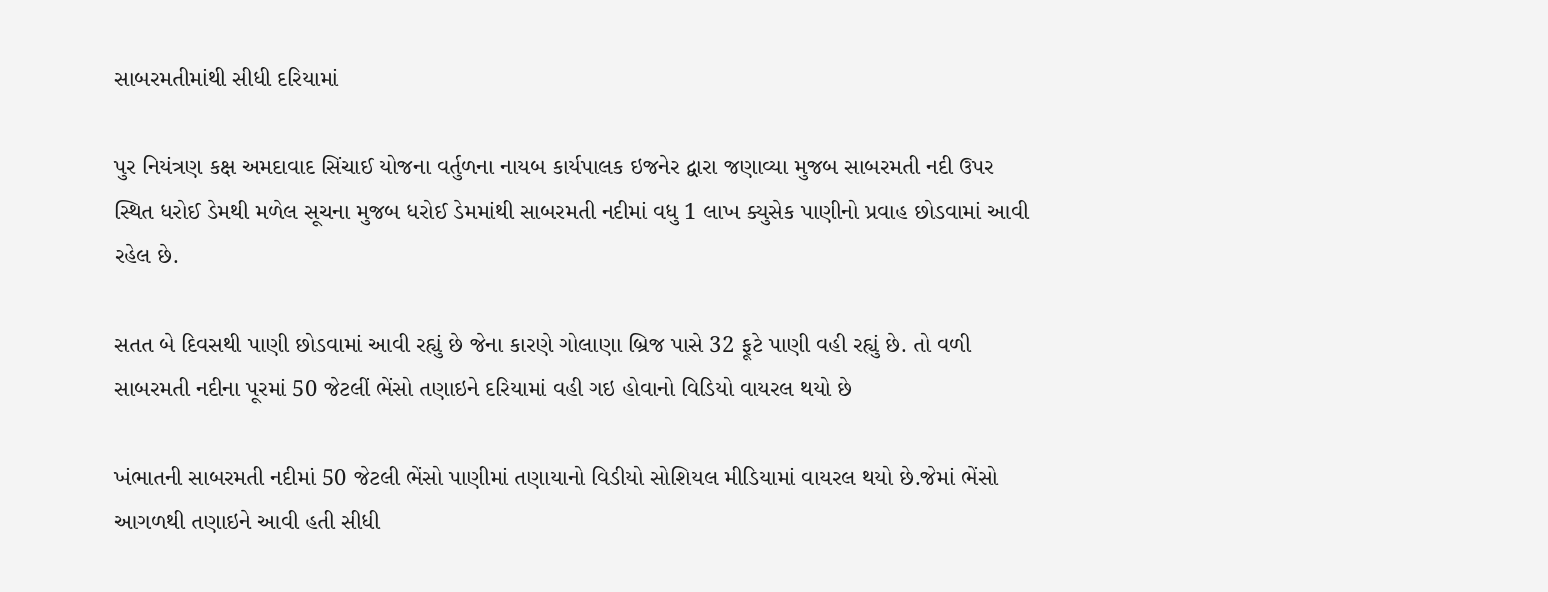સાબરમતીમાંથી સીધી દરિયામાં

પુર નિયંત્રણ કક્ષ અમદાવાદ સિંચાઈ યોજના વર્તુળના નાયબ કાર્યપાલક ઇજનેર દ્વારા જણાવ્યા મુજબ સાબરમતી નદી ઉપર સ્થિત ધરોઈ ડેમથી મળેલ સૂચના મુજબ ધરોઈ ડેમમાંથી સાબરમતી નદીમાં વધુ 1 લાખ ક્યુસેક પાણીનો પ્રવાહ છોડવામાં આવી રહેલ છે.

સતત બે દિવસથી પાણી છોડવામાં આવી રહ્યું છે જેના કારણે ગોલાણા બ્રિજ પાસે 32 ફૂટે પાણી વહી રહ્યું છે. તો વળી સાબરમતી નદીના પૂરમાં 50 જેટલીં ભેંસો તણાઇને દરિયામાં વહી ગઇ હોવાનો વિડિયો વાયરલ થયો છે

ખંભાતની સાબરમતી નદીમાં 50 જેટલી ભેંસો પાણીમાં તણાયાનો વિડીયો સોશિયલ મીડિયામાં વાયરલ થયો છે.જેમાં ભેંસો આગળથી તણાઇને આવી હતી સીધી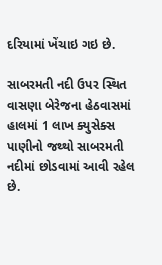દરિયામાં ખેંચાઇ ગઇ છે.

સાબરમતી નદી ઉપર સ્થિત વાસણા બેરેજના હેઠવાસમાં હાલમાં 1 લાખ ક્યુસેક્સ પાણીનો જથ્થો સાબરમતી નદીમાં છોડવામાં આવી રહેલ છે.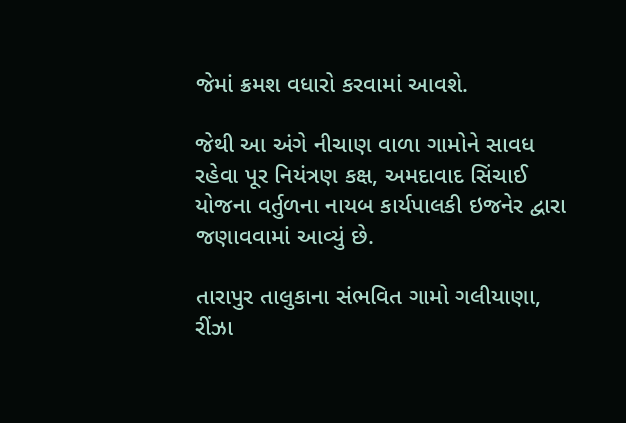જેમાં ક્રમશ વધારો કરવામાં આવશે.

જેથી આ અંગે નીચાણ વાળા ગામોને સાવધ રહેવા પૂર નિયંત્રણ કક્ષ, અમદાવાદ સિંચાઈ યોજના વર્તુળના નાયબ કાર્યપાલકી ઇજનેર દ્વારા જણાવવામાં આવ્યું છે.

તારાપુર તાલુકાના સંભવિત ગામો ગલીયાણા, રીંઝા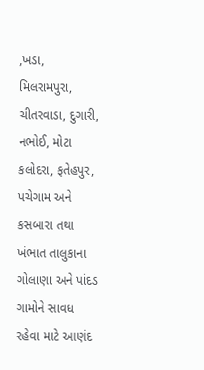,ખડા, મિલરામપુરા, ચીતરવાડા, દુગારી, નભોઈ, મોટા કલોદરા, ફતેહપુર, પચેગામ અને કસબારા તથા ખંભાત તાલુકાના ગોલાણા અને પાંદડ ગામોને સાવધ રહેવા માટે આણંદ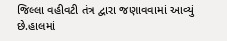જિલ્લા વહીવટી તંત્ર દ્વારા જણાવવામાં આવ્યું છે.હાલમાં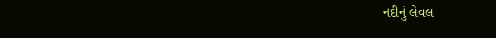નદીનું લેવલ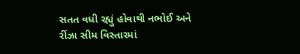સતત વધી રહ્યું હોવાથી નભોઈ અને રીંઝા સીમ વિસ્તારમાં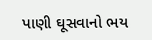પાણી ઘૂસવાનો ભય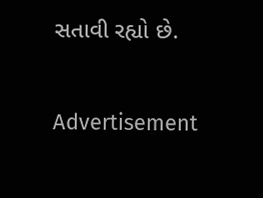સતાવી રહ્યો છે.

Advertisement